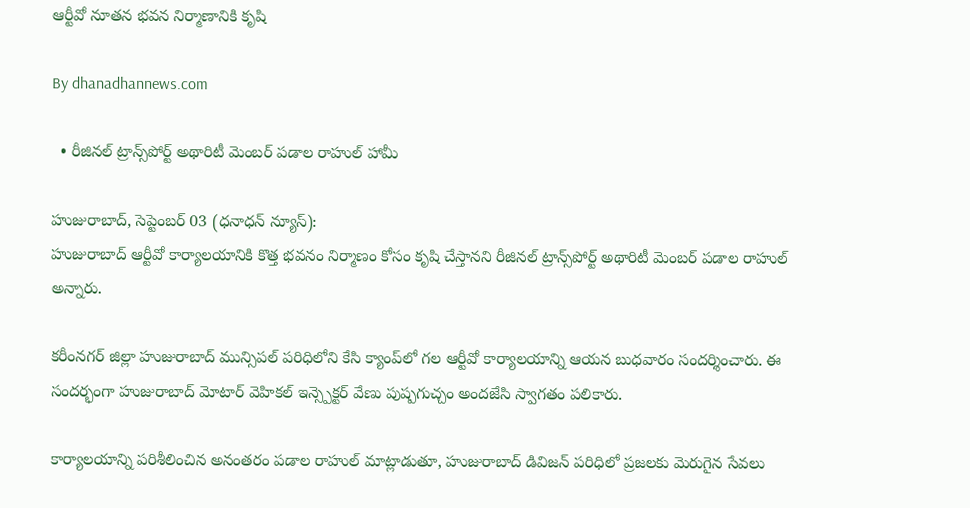ఆర్టీవో నూతన భవన నిర్మాణానికి కృషి

By dhanadhannews.com

  • రీజినల్ ట్రాన్స్‌పోర్ట్ అథారిటీ మెంబర్ పడాల రాహుల్ హామీ

హుజురాబాద్, సెప్టెంబర్ 03 (ధనాధన్ న్యూస్):
హుజురాబాద్ ఆర్టీవో కార్యాలయానికి కొత్త భవనం నిర్మాణం కోసం కృషి చేస్తానని రీజినల్ ట్రాన్స్‌పోర్ట్ అథారిటీ మెంబర్ పడాల రాహుల్ అన్నారు.

కరీంనగర్ జిల్లా హుజురాబాద్ మున్సిపల్ పరిధిలోని కేసి క్యాంప్‌లో గల ఆర్టీవో కార్యాలయాన్ని ఆయన బుధవారం సందర్శించారు. ఈ సందర్భంగా హుజురాబాద్ మోటార్ వెహికల్ ఇన్స్పెక్టర్ వేణు పుష్పగుచ్చం అందజేసి స్వాగతం పలికారు.

కార్యాలయాన్ని పరిశీలించిన అనంతరం పడాల రాహుల్ మాట్లాడుతూ, హుజురాబాద్ డివిజన్ పరిధిలో ప్రజలకు మెరుగైన సేవలు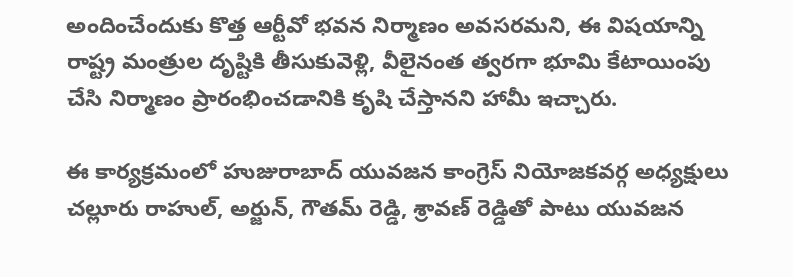అందించేందుకు కొత్త ఆర్టీవో భవన నిర్మాణం అవసరమని, ఈ విషయాన్ని రాష్ట్ర మంత్రుల దృష్టికి తీసుకువెళ్లి, వీలైనంత త్వరగా భూమి కేటాయింపు చేసి నిర్మాణం ప్రారంభించడానికి కృషి చేస్తానని హామీ ఇచ్చారు.

ఈ కార్యక్రమంలో హుజురాబాద్ యువజన కాంగ్రెస్ నియోజకవర్గ అధ్యక్షులు చల్లూరు రాహుల్, అర్జున్, గౌతమ్ రెడ్డి, శ్రావణ్ రెడ్డితో పాటు యువజన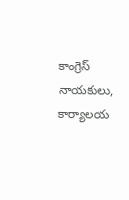కాంగ్రెస్ నాయకులు, కార్యాలయ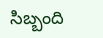సిబ్బంది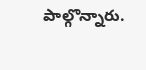పాల్గొన్నారు.